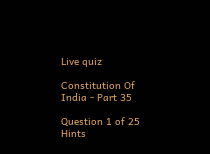Live quiz

Constitution Of India - Part 35

Question 1 of 25 Hints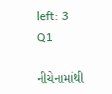left: 3
Q1

નીચેનામાંથી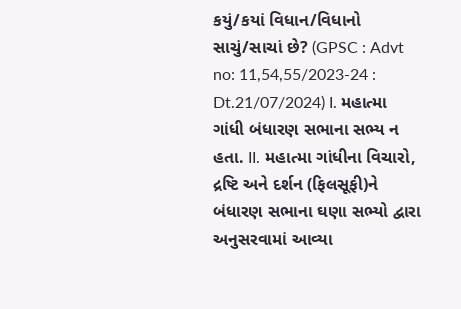કયું/કયાં વિધાન/વિધાનો સાચું/સાચાં છે? (GPSC : Advt no: 11,54,55/2023-24 : Dt.21/07/2024) I. મહાત્મા ગાંધી બંધારણ સભાના સભ્ય ન હતા. II. મહાત્મા ગાંધીના વિચારો, દ્રષ્ટિ અને દર્શન (ફિલસૂફી)ને બંધારણ સભાના ઘણા સભ્યો દ્વારા અનુસરવામાં આવ્યા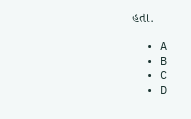હતા.

  • A
  • B
  • C
  • D